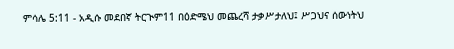ምሳሌ 5:11 - አዲሱ መደበኛ ትርጒም11 በዕድሜህ መጨረሻ ታቃሥታለህ፤ ሥጋህና ሰውነትህ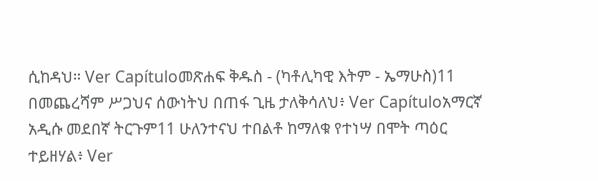ሲከዳህ። Ver Capítuloመጽሐፍ ቅዱስ - (ካቶሊካዊ እትም - ኤማሁስ)11 በመጨረሻም ሥጋህና ሰውነትህ በጠፋ ጊዜ ታለቅሳለህ፥ Ver Capítuloአማርኛ አዲሱ መደበኛ ትርጉም11 ሁለንተናህ ተበልቶ ከማለቁ የተነሣ በሞት ጣዕር ተይዘሃል፥ Ver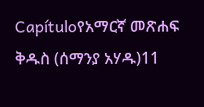Capítuloየአማርኛ መጽሐፍ ቅዱስ (ሰማንያ አሃዱ)11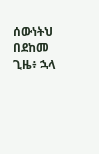ሰውነትህ በደከመ ጊዜ፥ ኋላ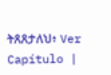ትጸጸታለህ፥ Ver Capítulo |